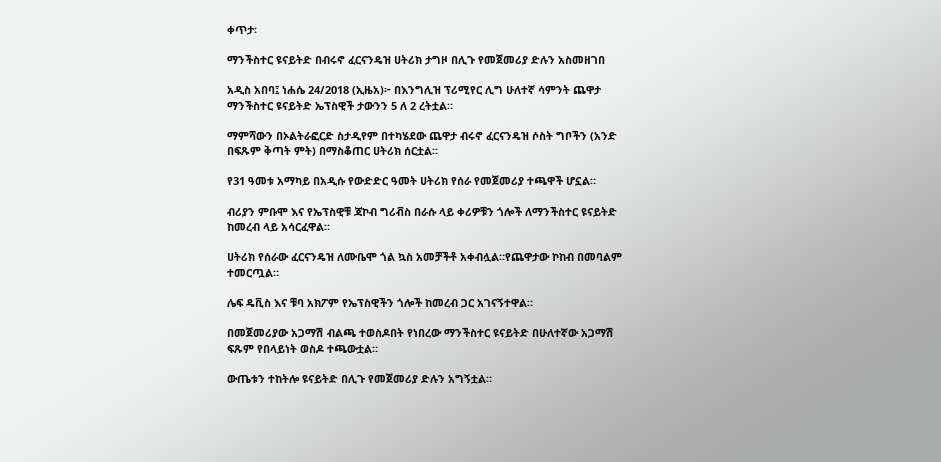ቀጥታ፡

ማንችስተር ዩናይትድ በብሩኖ ፈርናንዴዝ ሀትሪክ ታግዞ በሊጉ የመጀመሪያ ድሉን አስመዘገበ

አዲስ አበባ፤ ነሐሴ 24/2018 (ኢዜአ)፦ በእንግሊዝ ፕሪሚየር ሊግ ሁለተኛ ሳምንት ጨዋታ ማንችስተር ዩናይትድ ኤፕስዊች ታውንን 5 ለ 2 ረትቷል።

ማምሻውን በኦልትራፎርድ ስታዲየም በተካሄደው ጨዋታ ብሩኖ ፈርናንዴዝ ሶስት ግቦችን (አንድ በፍጹም ቅጣት ምት) በማስቆጠር ሀትሪክ ሰርቷል።

የ31 ዓመቱ አማካይ በአዲሱ የውድድር ዓመት ሀትሪክ የሰራ የመጀመሪያ ተጫዋች ሆኗል።

ብሪያን ምቡሞ እና የኤፕስዊቹ ጃኮብ ግሪቭስ በራሱ ላይ ቀሪዎቹን ጎሎች ለማንችስተር ዩናይትድ ከመረብ ላይ አሳርፈዋል።

ሀትሪክ የሰራው ፈርናንዴዝ ለሙቤሞ ጎል ኳስ አመቻችቶ አቀብሏል።የጨዋታው ኮከብ በመባልም ተመርጧል።

ሌፍ ዴቪስ እና ቹባ አክፖም የኤፕስዊችን ጎሎች ከመረብ ጋር አገናኝተዋል።

በመጀመሪያው አጋማሽ ብልጫ ተወስዶበት የነበረው ማንችስተር ዩናይትድ በሁለተኛው አጋማሽ ፍጹም የበላይነት ወስዶ ተጫውቷል።

ውጤቱን ተከትሎ ዩናይትድ በሊጉ የመጀመሪያ ድሉን አግኝቷል።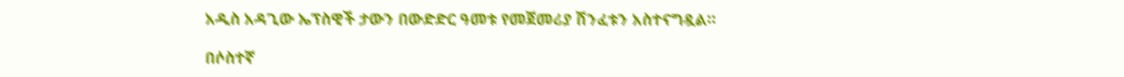አዲስ አዳጊው ኤፕስዊች ታውን በውድድር ዓመቱ የመጀመሪያ ሽንፈቱን አስተናግዷል።

በሶስተኛ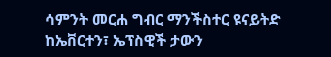ሳምንት መርሐ ግብር ማንችስተር ዩናይትድ ከኤቨርተን፣ ኤፕስዊች ታውን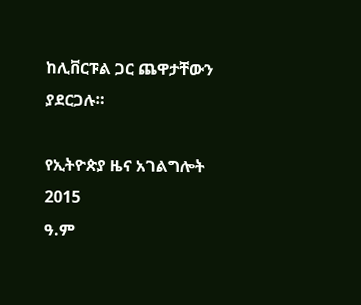ከሊቨርፑል ጋር ጨዋታቸውን ያደርጋሉ።

የኢትዮጵያ ዜና አገልግሎት
2015
ዓ.ም